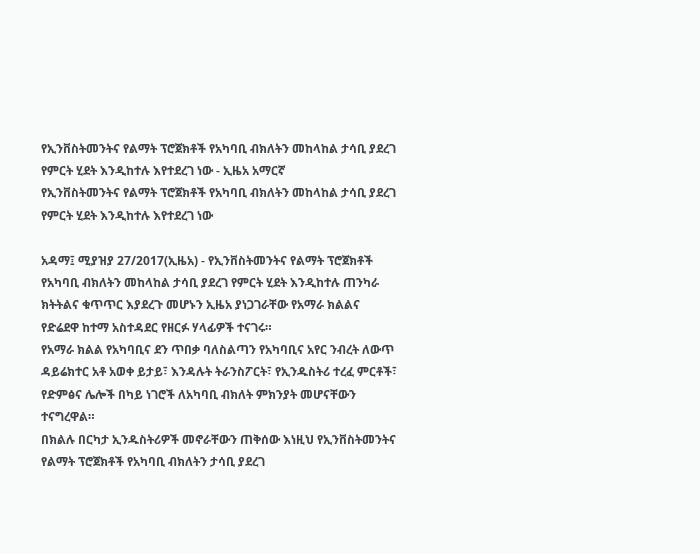የኢንቨስትመንትና የልማት ፕሮጀክቶች የአካባቢ ብክለትን መከላከል ታሳቢ ያደረገ የምርት ሂደት እንዲከተሉ እየተደረገ ነው - ኢዜአ አማርኛ
የኢንቨስትመንትና የልማት ፕሮጀክቶች የአካባቢ ብክለትን መከላከል ታሳቢ ያደረገ የምርት ሂደት እንዲከተሉ እየተደረገ ነው

አዳማ፤ ሚያዝያ 27/2017(ኢዜአ) - የኢንቨስትመንትና የልማት ፕሮጀክቶች የአካባቢ ብክለትን መከላከል ታሳቢ ያደረገ የምርት ሂደት እንዲከተሉ ጠንካራ ክትትልና ቁጥጥር እያደረጉ መሆኑን ኢዜአ ያነጋገራቸው የአማራ ክልልና የድሬደዋ ከተማ አስተዳደር የዘርፉ ሃላፊዎች ተናገሩ።
የአማራ ክልል የአካባቢና ደን ጥበቃ ባለስልጣን የአካባቢና አየር ንብረት ለውጥ ዳይሬክተር አቶ አወቀ ይታይ፣ እንዳሉት ትራንስፖርት፣ የኢንዱስትሪ ተረፈ ምርቶች፣ የድምፅና ሌሎች በካይ ነገሮች ለአካባቢ ብክለት ምክንያት መሆናቸውን ተናግረዋል።
በክልሉ በርካታ ኢንዱስትሪዎች መኖራቸውን ጠቅሰው እነዚህ የኢንቨስትመንትና የልማት ፕሮጀክቶች የአካባቢ ብክለትን ታሳቢ ያደረገ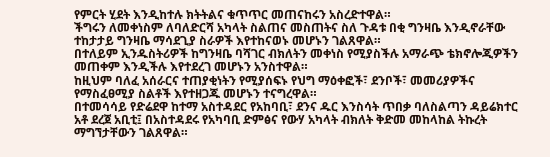የምርት ሂደት እንዲከተሉ ክትትልና ቁጥጥር መጠናከሩን አስረድተዋል።
ችግሩን ለመቀነስም ለባለድርሻ አካላት ስልጠና መስጠትና ስለ ጉዳቱ በቂ ግንዛቤ እንዲኖራቸው ተከታታይ ግንዛቤ ማሳደጊያ ስራዎች እየተከናወኑ መሆኑን ገልጸዋል።
በተለይም ኢንዱስትሪዎች ከግንዛቤ ባሻገር ብክለትን መቀነስ የሚያስችሉ አማራጭ ቴክኖሎጂዎችን መጠቀም እንዲችሉ እየተደረገ መሆኑን አንስተዋል።
ከዚህም ባለፈ አሰራርና ተጠያቂነትን የሚያሰፍኑ የህግ ማዕቀፎች፣ ደንቦች፣ መመሪያዎችና የማስፈፀሚያ ስልቶች እየተዘጋጁ መሆኑን ተናግረዋል።
በተመሳሳይ የድሬደዋ ከተማ አስተዳደር የአከባቢ፣ ደንና ዱር እንስሳት ጥበቃ ባለስልጣን ዳይሬክተር አቶ ደረጀ አቢቲ፤ በአስተዳደሩ የአካባቢ ድምፅና የውሃ አካላት ብክለት ቅድመ መከላከል ትኩረት ማግኘታቸውን ገልጸዋል።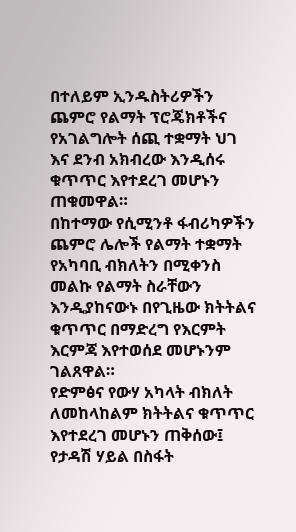በተለይም ኢንዱስትሪዎችን ጨምሮ የልማት ፕሮጄክቶችና የአገልግሎት ሰጪ ተቋማት ህገ እና ደንብ አክብረው እንዲሰሩ ቁጥጥር እየተደረገ መሆኑን ጠቁመዋል።
በከተማው የሲሚንቶ ፋብሪካዎችን ጨምሮ ሌሎች የልማት ተቋማት የአካባቢ ብክለትን በሚቀንስ መልኩ የልማት ስራቸውን እንዲያከናውኑ በየጊዜው ክትትልና ቁጥጥር በማድረግ የእርምት እርምጃ እየተወሰደ መሆኑንም ገልጸዋል።
የድምፅና የውሃ አካላት ብክለት ለመከላከልም ክትትልና ቁጥጥር እየተደረገ መሆኑን ጠቅሰው፤ የታዳሽ ሃይል በስፋት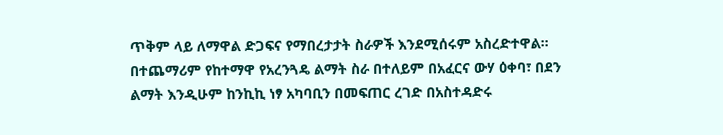ጥቅም ላይ ለማዋል ድጋፍና የማበረታታት ስራዎች እንደሚሰሩም አስረድተዋል።
በተጨማሪም የከተማዋ የአረንጓዴ ልማት ስራ በተለይም በአፈርና ውሃ ዕቀባ፣ በደን ልማት እንዲሁም ከንኪኪ ነፃ አካባቢን በመፍጠር ረገድ በአስተዳድሩ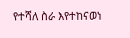የተሻለ ስራ እየተከናወነ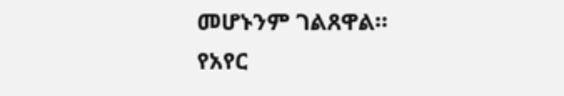መሆኑንም ገልጸዋል።
የአየር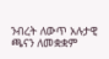ንብረት ለውጥ አሉታዊ ጫናን ለመቋቋም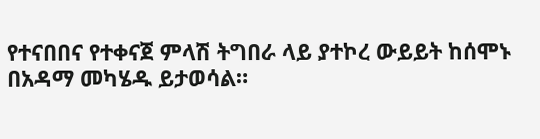የተናበበና የተቀናጀ ምላሽ ትግበራ ላይ ያተኮረ ውይይት ከሰሞኑ በአዳማ መካሄዱ ይታወሳል።